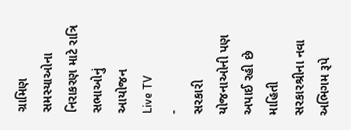ગ્રામિણ સમસ્યાઓના નિરાકરણ માટે રાત્રિ સભાઓનું આયોજન
Live TV
-
સરકારી યોજનાઓની પણ અપાઈ રહી છે માહિતી
સરકારશ્રીના નવા અભિગમ રૂપે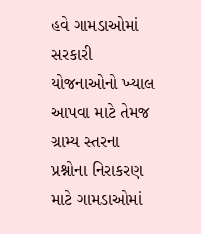હવે ગામડાઓમાં સરકારી યોજનાઓનો ખ્યાલ આપવા માટે તેમજ ગ્રામ્ય સ્તરના પ્રશ્નોના નિરાકરણ માટે ગામડાઓમાં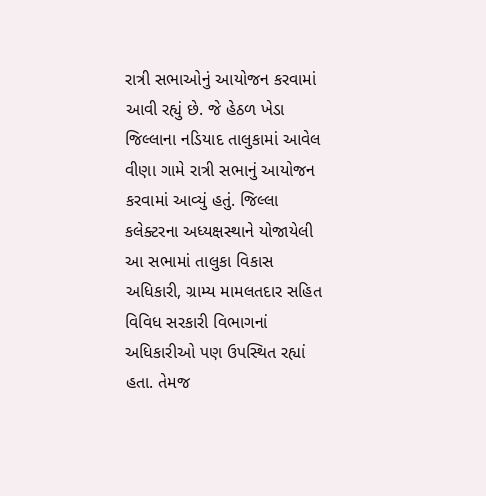રાત્રી સભાઓનું આયોજન કરવામાં આવી રહ્યું છે. જે હેઠળ ખેડા જિલ્લાના નડિયાદ તાલુકામાં આવેલ વીણા ગામે રાત્રી સભાનું આયોજન કરવામાં આવ્યું હતું. જિલ્લા કલેક્ટરના અધ્યક્ષસ્થાને યોજાયેલી આ સભામાં તાલુકા વિકાસ અધિકારી, ગ્રામ્ય મામલતદાર સહિત વિવિધ સરકારી વિભાગનાં અધિકારીઓ પણ ઉપસ્થિત રહ્યાં હતા. તેમજ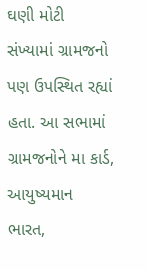ઘણી મોટી સંખ્યામાં ગ્રામજનો પણ ઉપસ્થિત રહ્યાં હતા. આ સભામાં ગ્રામજનોને મા કાર્ડ, આયુષ્યમાન ભારત,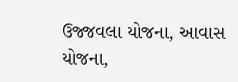ઉજ્જવલા યોજના, આવાસ યોજના,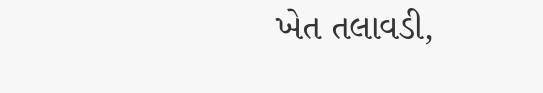ખેત તલાવડી,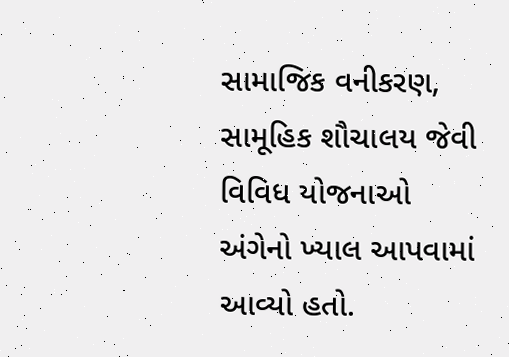સામાજિક વનીકરણ, સામૂહિક શૌચાલય જેવી વિવિધ યોજનાઓ અંગેનો ખ્યાલ આપવામાં આવ્યો હતો.